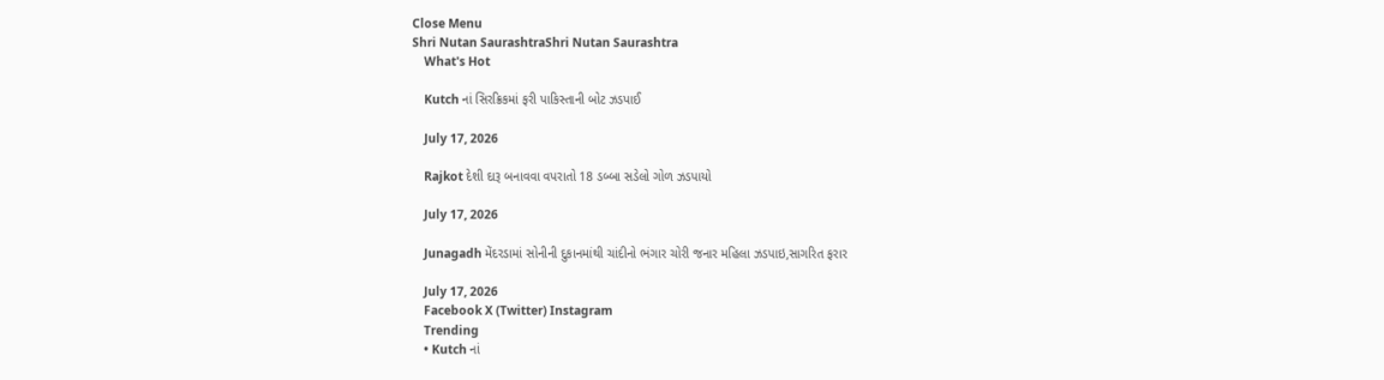Close Menu
Shri Nutan SaurashtraShri Nutan Saurashtra
    What's Hot

    Kutch નાં સિરક્રિકમાં ફરી પાકિસ્તાની બોટ ઝડપાઈ

    July 17, 2026

    Rajkot દેશી દારૂ બનાવવા વપરાતો 18 ડબ્બા સડેલો ગોળ ઝડપાયો

    July 17, 2026

    Junagadh મેંદરડામાં સોનીની દુકાનમાંથી ચાંદીનો ભંગાર ચોરી જનાર મહિલા ઝડપાઇ,સાગરિત ફરાર

    July 17, 2026
    Facebook X (Twitter) Instagram
    Trending
    • Kutch નાં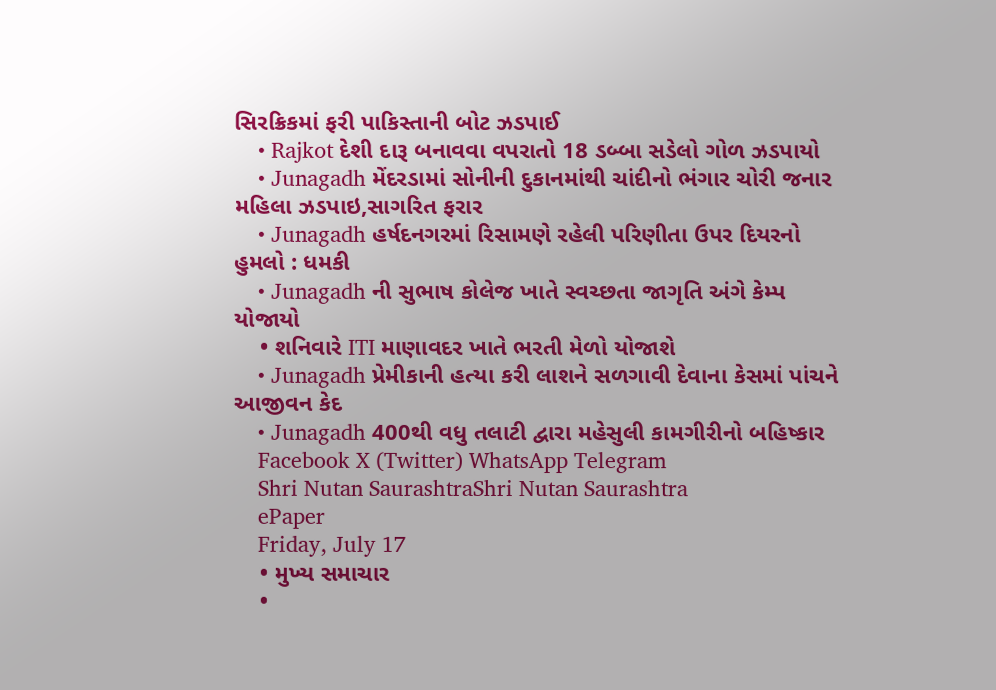સિરક્રિકમાં ફરી પાકિસ્તાની બોટ ઝડપાઈ
    • Rajkot દેશી દારૂ બનાવવા વપરાતો 18 ડબ્બા સડેલો ગોળ ઝડપાયો
    • Junagadh મેંદરડામાં સોનીની દુકાનમાંથી ચાંદીનો ભંગાર ચોરી જનાર મહિલા ઝડપાઇ,સાગરિત ફરાર
    • Junagadh હર્ષદનગરમાં રિસામણે રહેલી પરિણીતા ઉપર દિયરનો હુમલો : ધમકી
    • Junagadh ની સુભાષ કોલેજ ખાતે સ્વચ્છતા જાગૃતિ અંગે કેમ્પ યોજાયો
    • શનિવારે ITI માણાવદર ખાતે ભરતી મેળો યોજાશે
    • Junagadh પ્રેમીકાની હત્યા કરી લાશને સળગાવી દેવાના કેસમાં પાંચને આજીવન કેદ
    • Junagadh 400થી વધુ તલાટી દ્વારા મહેસુલી કામગીરીનો બહિષ્કાર
    Facebook X (Twitter) WhatsApp Telegram
    Shri Nutan SaurashtraShri Nutan Saurashtra
    ePaper
    Friday, July 17
    • મુખ્ય સમાચાર
    •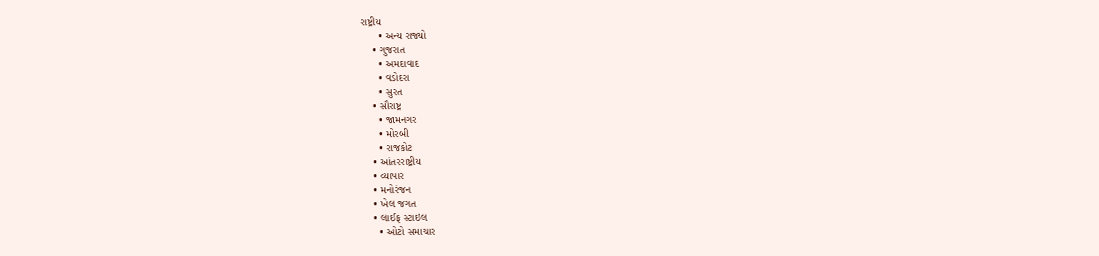રાષ્ટ્રીય
      • અન્ય રાજ્યો
    • ગુજરાત
      • અમદાવાદ
      • વડોદરા
      • સુરત
    • સૌરાષ્ટ્ર
      • જામનગર
      • મોરબી
      • રાજકોટ
    • આંતરરાષ્ટ્રીય
    • વ્યાપાર
    • મનોરંજન
    • ખેલ જગત
    • લાઈફ સ્ટાઇલ
      • ઓટો સમાચાર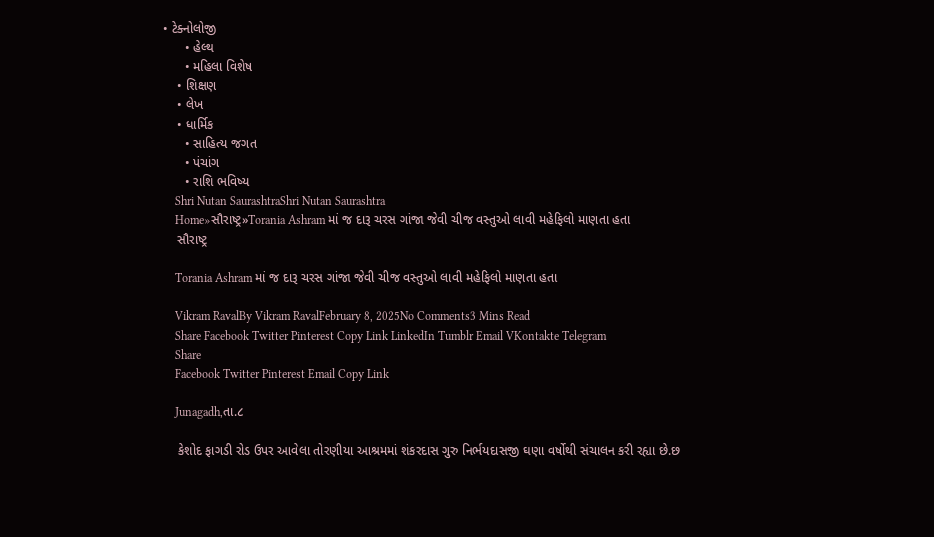• ટેક્નોલોજી
      • હેલ્થ
      • મહિલા વિશેષ
    • શિક્ષણ
    • લેખ
    • ધાર્મિક
      • સાહિત્ય જગત
      • પંચાંગ
      • રાશિ ભવિષ્ય
    Shri Nutan SaurashtraShri Nutan Saurashtra
    Home»સૌરાષ્ટ્ર»Torania Ashram માં જ દારૂ ચરસ ગાંજા જેવી ચીજ વસ્તુઓ લાવી મહેફિલો માણતા હતા
    સૌરાષ્ટ્ર

    Torania Ashram માં જ દારૂ ચરસ ગાંજા જેવી ચીજ વસ્તુઓ લાવી મહેફિલો માણતા હતા

    Vikram RavalBy Vikram RavalFebruary 8, 2025No Comments3 Mins Read
    Share Facebook Twitter Pinterest Copy Link LinkedIn Tumblr Email VKontakte Telegram
    Share
    Facebook Twitter Pinterest Email Copy Link

    Junagadh,તા.૮

    કેશોદ ફાગડી રોડ ઉપર આવેલા તોરણીયા આશ્રમમાં શંકરદાસ ગુરુ નિર્ભયદાસજી ઘણા વર્ષોથી સંચાલન કરી રહ્યા છે.છ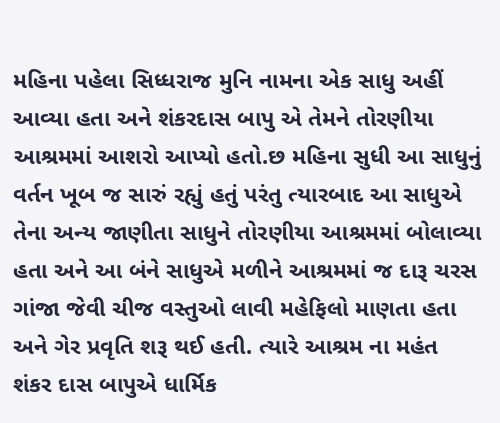મહિના પહેલા સિધ્ધરાજ મુનિ નામના એક સાધુ અહીં આવ્યા હતા અને શંકરદાસ બાપુ એ તેમને તોરણીયા આશ્રમમાં આશરો આપ્યો હતો.છ મહિના સુધી આ સાધુનું વર્તન ખૂબ જ સારું રહ્યું હતું પરંતુ ત્યારબાદ આ સાધુએ તેના અન્ય જાણીતા સાધુને તોરણીયા આશ્રમમાં બોલાવ્યા હતા અને આ બંને સાધુએ મળીને આશ્રમમાં જ દારૂ ચરસ ગાંજા જેવી ચીજ વસ્તુઓ લાવી મહેફિલો માણતા હતા અને ગેર પ્રવૃતિ શરૂ થઈ હતી. ત્યારે આશ્રમ ના મહંત શંકર દાસ બાપુએ ધાર્મિક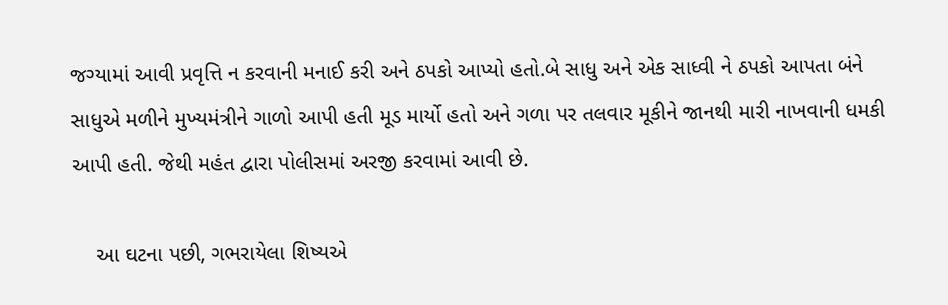જગ્યામાં આવી પ્રવૃત્તિ ન કરવાની મનાઈ કરી અને ઠપકો આપ્યો હતો.બે સાધુ અને એક સાધ્વી ને ઠપકો આપતા બંને સાધુએ મળીને મુખ્યમંત્રીને ગાળો આપી હતી મૂડ માર્યો હતો અને ગળા પર તલવાર મૂકીને જાનથી મારી નાખવાની ધમકી આપી હતી. જેથી મહંત દ્વારા પોલીસમાં અરજી કરવામાં આવી છે.

    આ ઘટના પછી, ગભરાયેલા શિષ્યએ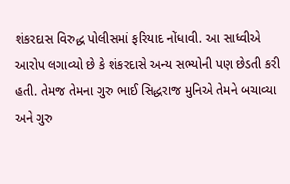શંકરદાસ વિરુદ્ધ પોલીસમાં ફરિયાદ નોંધાવી. આ સાધ્વીએ આરોપ લગાવ્યો છે કે શંકરદાસે અન્ય સભ્યોની પણ છેડતી કરી હતી. તેમજ તેમના ગુરુ ભાઈ સિદ્ધરાજ મુનિએ તેમને બચાવ્યા અને ગુરુ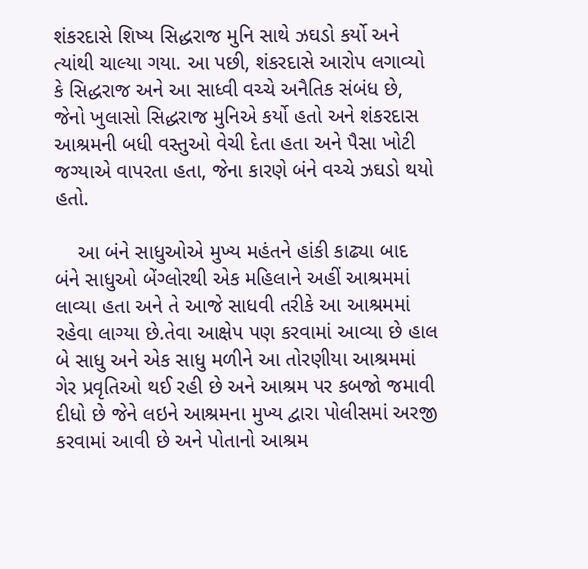શંકરદાસે શિષ્ય સિદ્ધરાજ મુનિ સાથે ઝઘડો કર્યો અને ત્યાંથી ચાલ્યા ગયા. આ પછી, શંકરદાસે આરોપ લગાવ્યો કે સિદ્ધરાજ અને આ સાધ્વી વચ્ચે અનૈતિક સંબંધ છે, જેનો ખુલાસો સિદ્ધરાજ મુનિએ કર્યો હતો અને શંકરદાસ આશ્રમની બધી વસ્તુઓ વેચી દેતા હતા અને પૈસા ખોટી જગ્યાએ વાપરતા હતા, જેના કારણે બંને વચ્ચે ઝઘડો થયો હતો.

    આ બંને સાધુઓએ મુખ્ય મહંતને હાંકી કાઢ્યા બાદ બંને સાધુઓ બેંગ્લોરથી એક મહિલાને અહીં આશ્રમમાં લાવ્યા હતા અને તે આજે સાધવી તરીકે આ આશ્રમમાં રહેવા લાગ્યા છે.તેવા આક્ષેપ પણ કરવામાં આવ્યા છે હાલ બે સાધુ અને એક સાધુ મળીને આ તોરણીયા આશ્રમમાં ગેર પ્રવૃતિઓ થઈ રહી છે અને આશ્રમ પર કબજો જમાવી દીધો છે જેને લઇને આશ્રમના મુખ્ય દ્વારા પોલીસમાં અરજી કરવામાં આવી છે અને પોતાનો આશ્રમ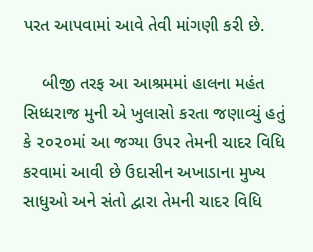પરત આપવામાં આવે તેવી માંગણી કરી છે.

    બીજી તરફ આ આશ્રમમાં હાલના મહંત સિધ્ધરાજ મુની એ ખુલાસો કરતા જણાવ્યું હતું કે ૨૦૨૦માં આ જગ્યા ઉપર તેમની ચાદર વિધિ કરવામાં આવી છે ઉદાસીન અખાડાના મુખ્ય સાધુઓ અને સંતો દ્વારા તેમની ચાદર વિધિ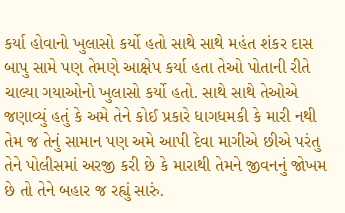કર્યા હોવાનો ખુલાસો કર્યો હતો સાથે સાથે મહંત શંકર દાસ બાપુ સામે પણ તેમણે આક્ષેપ કર્યા હતા તેઓ પોતાની રીતે ચાલ્યા ગયાઓનો ખુલાસો કર્યો હતો. સાથે સાથે તેઓએ જણાવ્યું હતું કે અમે તેને કોઈ પ્રકારે ધાગધમકી કે મારી નથી તેમ જ તેનું સામાન પણ અમે આપી દેવા માગીએ છીએ પરંતુ તેને પોલીસમાં અરજી કરી છે કે મારાથી તેમને જીવનનું જોખમ છે તો તેને બહાર જ રહ્યું સારું.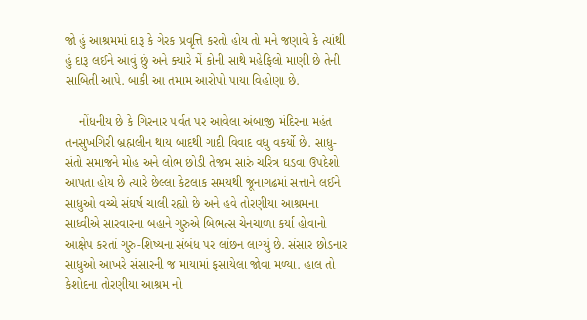જો હું આશ્રમમાં દારૂ કે ગેરક પ્રવૃત્તિ કરતો હોય તો મને જણાવે કે ત્યાંથી હું દારૂ લઈને આવું છું અને ક્યારે મેં કોની સાથે મહેફિલો માણી છે તેની સાબિતી આપે. બાકી આ તમામ આરોપો પાયા વિહોણા છે.

    નોંધનીય છે કે ગિરનાર ૫ર્વત પર આવેલા અંબાજી મંદિરના મહંત તનસુખગિરી બ્રહ્મલીન થાય બાદથી ગાદી વિવાદ વધુ વકર્યો છે. સાધુ-સંતો સમાજને મોહ અને લોભ છોડી તેજમ સારું ચરિત્ર ઘડવા ઉપદેશો આપતા હોય છે ત્યારે છેલ્લા કેટલાક સમયથી જૂનાગઢમાં સત્તાને લઈને સાધુઓ વચ્ચે સંઘર્ષ ચાલી રહ્યો છે અને હવે તોરણીયા આશ્રમના સાધ્વીએ સારવારના બહાને ગુરુએ બિભત્સ ચેનચાળા કર્યા હોવાનો આક્ષેપ કરતાં ગુરુ-શિષ્યના સંબંધ પર લાંછન લાગ્યું છે. સંસાર છોડનાર સાધુઓ આખરે સંસારની જ માયામાં ફસાયેલા જોવા મળ્યા. હાલ તો કેશોદના તોરણીયા આશ્રમ નો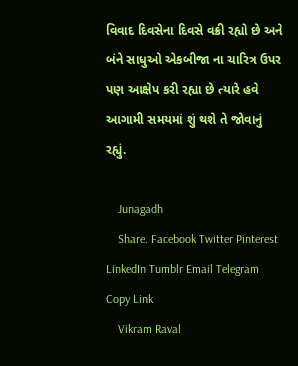વિવાદ દિવસેના દિવસે વક્રી રહ્યો છે અને બંને સાધુઓ એકબીજા ના ચારિત્ર ઉપર પણ આક્ષેપ કરી રહ્યા છે ત્યારે હવે આગામી સમયમાં શું થશે તે જોવાનું રહ્યું.

    Junagadh
    Share. Facebook Twitter Pinterest LinkedIn Tumblr Email Telegram Copy Link
    Vikram Raval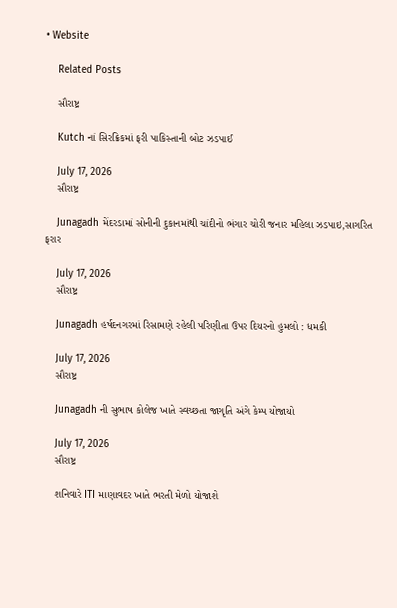• Website

    Related Posts

    સૌરાષ્ટ્ર

    Kutch નાં સિરક્રિકમાં ફરી પાકિસ્તાની બોટ ઝડપાઈ

    July 17, 2026
    સૌરાષ્ટ્ર

    Junagadh મેંદરડામાં સોનીની દુકાનમાંથી ચાંદીનો ભંગાર ચોરી જનાર મહિલા ઝડપાઇ,સાગરિત ફરાર

    July 17, 2026
    સૌરાષ્ટ્ર

    Junagadh હર્ષદનગરમાં રિસામણે રહેલી પરિણીતા ઉપર દિયરનો હુમલો : ધમકી

    July 17, 2026
    સૌરાષ્ટ્ર

    Junagadh ની સુભાષ કોલેજ ખાતે સ્વચ્છતા જાગૃતિ અંગે કેમ્પ યોજાયો

    July 17, 2026
    સૌરાષ્ટ્ર

    શનિવારે ITI માણાવદર ખાતે ભરતી મેળો યોજાશે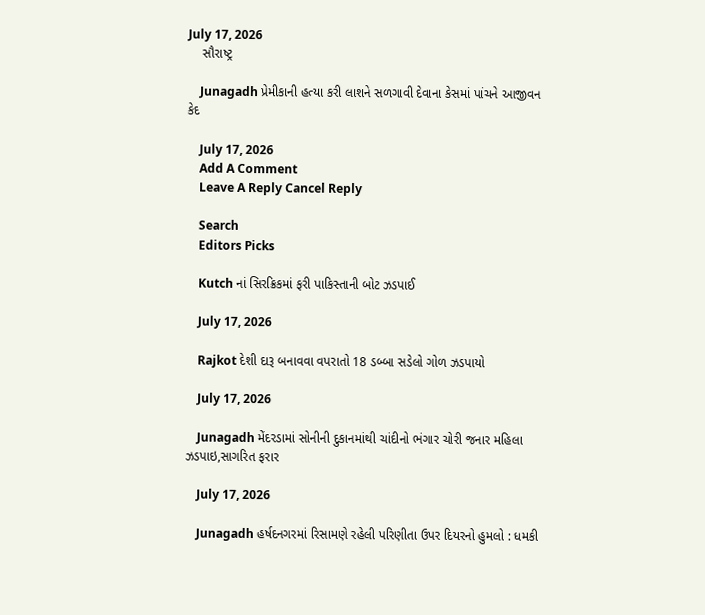July 17, 2026
    સૌરાષ્ટ્ર

    Junagadh પ્રેમીકાની હત્યા કરી લાશને સળગાવી દેવાના કેસમાં પાંચને આજીવન કેદ

    July 17, 2026
    Add A Comment
    Leave A Reply Cancel Reply

    Search
    Editors Picks

    Kutch નાં સિરક્રિકમાં ફરી પાકિસ્તાની બોટ ઝડપાઈ

    July 17, 2026

    Rajkot દેશી દારૂ બનાવવા વપરાતો 18 ડબ્બા સડેલો ગોળ ઝડપાયો

    July 17, 2026

    Junagadh મેંદરડામાં સોનીની દુકાનમાંથી ચાંદીનો ભંગાર ચોરી જનાર મહિલા ઝડપાઇ,સાગરિત ફરાર

    July 17, 2026

    Junagadh હર્ષદનગરમાં રિસામણે રહેલી પરિણીતા ઉપર દિયરનો હુમલો : ધમકી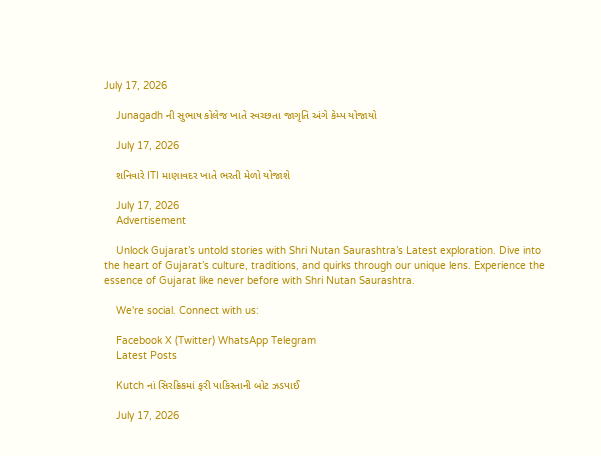July 17, 2026

    Junagadh ની સુભાષ કોલેજ ખાતે સ્વચ્છતા જાગૃતિ અંગે કેમ્પ યોજાયો

    July 17, 2026

    શનિવારે ITI માણાવદર ખાતે ભરતી મેળો યોજાશે

    July 17, 2026
    Advertisement

    Unlock Gujarat’s untold stories with Shri Nutan Saurashtra’s Latest exploration. Dive into the heart of Gujarat’s culture, traditions, and quirks through our unique lens. Experience the essence of Gujarat like never before with Shri Nutan Saurashtra.

    We're social. Connect with us:

    Facebook X (Twitter) WhatsApp Telegram
    Latest Posts

    Kutch નાં સિરક્રિકમાં ફરી પાકિસ્તાની બોટ ઝડપાઈ

    July 17, 2026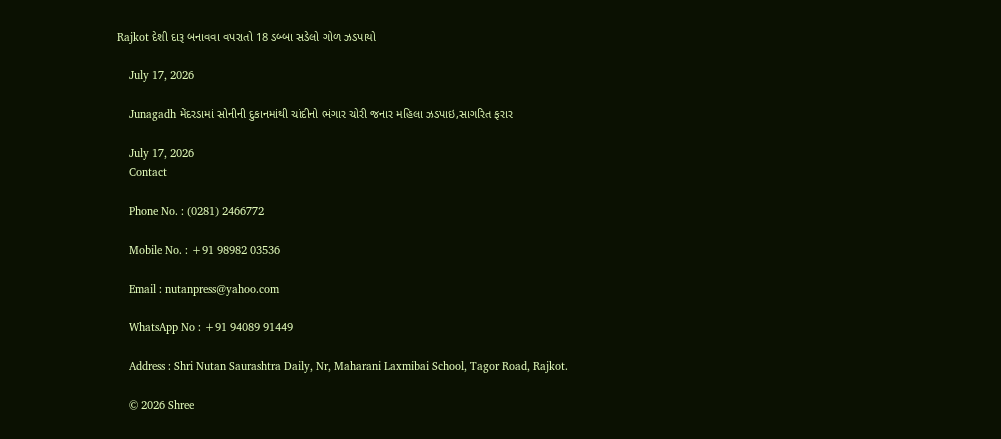Rajkot દેશી દારૂ બનાવવા વપરાતો 18 ડબ્બા સડેલો ગોળ ઝડપાયો

    July 17, 2026

    Junagadh મેંદરડામાં સોનીની દુકાનમાંથી ચાંદીનો ભંગાર ચોરી જનાર મહિલા ઝડપાઇ,સાગરિત ફરાર

    July 17, 2026
    Contact

    Phone No. : (0281) 2466772

    Mobile No. : +91 98982 03536

    Email : nutanpress@yahoo.com

    WhatsApp No : +91 94089 91449

    Address : Shri Nutan Saurashtra Daily, Nr, Maharani Laxmibai School, Tagor Road, Rajkot.

    © 2026 Shree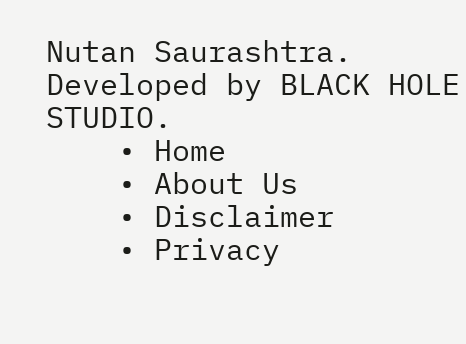Nutan Saurashtra. Developed by BLACK HOLE STUDIO.
    • Home
    • About Us
    • Disclaimer
    • Privacy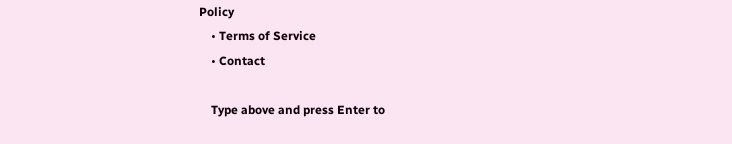Policy
    • Terms of Service
    • Contact

    Type above and press Enter to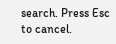search. Press Esc to cancel.